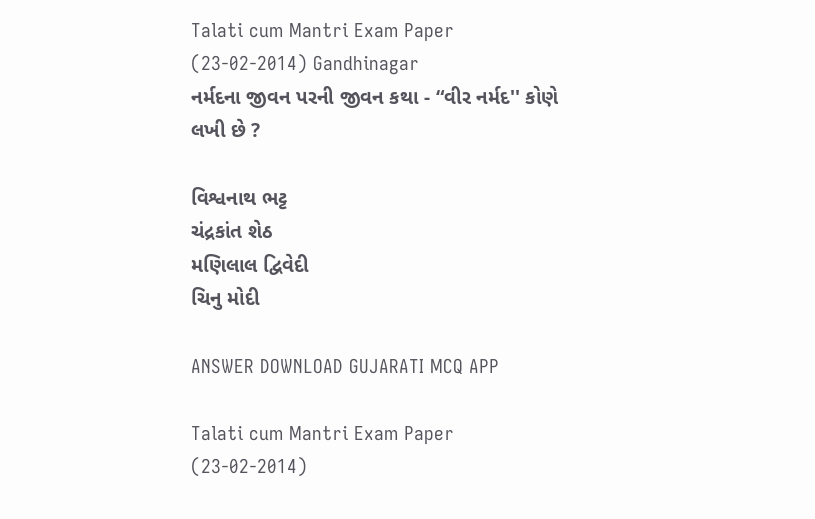Talati cum Mantri Exam Paper (23-02-2014) Gandhinagar
નર્મદના જીવન પરની જીવન કથા - “વીર નર્મદ'' કોણે લખી છે ?

વિશ્વનાથ ભટ્ટ
ચંદ્રકાંત શેઠ
મણિલાલ દ્વિવેદી
ચિનુ મોદી

ANSWER DOWNLOAD GUJARATI MCQ APP

Talati cum Mantri Exam Paper (23-02-2014)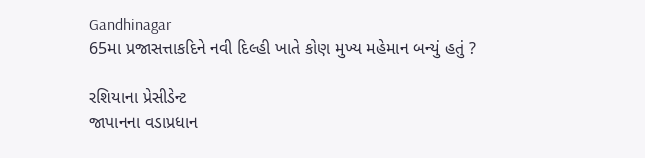Gandhinagar
65મા પ્રજાસત્તાકદિને નવી દિલ્હી ખાતે કોણ મુખ્ય મહેમાન બન્યું હતું ?

રશિયાના પ્રેસીડેન્ટ
જાપાનના વડાપ્રધાન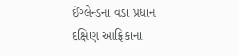ઈંગ્લેન્ડના વડા પ્રધાન
દક્ષિણ આફ્રિકાના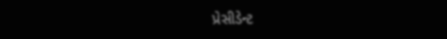પ્રેસીડેન્ટ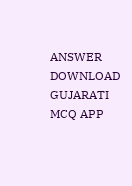ANSWER DOWNLOAD GUJARATI MCQ APP